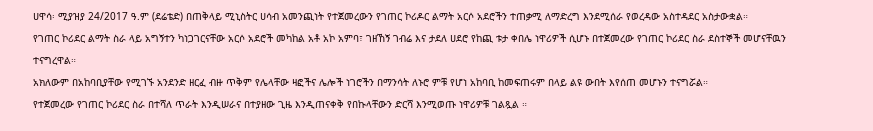ሀዋሳ፡ ሚያዝያ 24/2017 ዓ.ም (ደሬቴድ) በጠቅላይ ሚኒስትር ሀሳብ አመንጪነት የተጀመረውን የገጠር ኮሪዶር ልማት አርሶ አደሮችን ተጠቃሚ ለማድረግ እንደሚሰራ የወረዳው አስተዳደር አስታውቋል።
የገጠር ኮሪደር ልማት ስራ ላይ አግኝተን ካነጋገርናቸው አርሶ አደሮች መካከል አቶ አኮ አምባ፣ ገዘኸኝ ገብሬ እና ታደለ ሀደሮ የከጪ ቱታ ቀበሌ ነዋሪዎች ሲሆኑ በተጀመረው የገጠር ኮሪደር ስራ ደስተኞች መሆናቸዉን ተናግረዋል።
አክለውም በአከባቢያቸው የሚገኙ አንደንድ ዘርፈ ብዙ ጥቅም የሌላቸው ዛፎችና ሌሎች ነገሮችን በማንሳት ለኑሮ ምቹ የሆነ አከባቢ ከመፍጠሩም በላይ ልዩ ውበት እየሰጠ መሆኑን ተናግሯል።
የተጀመረው የገጠር ኮሪደር ስራ በተሻለ ጥራት እንዲሠራና በተያዘው ጊዜ እንዲጠናቀቅ የበኩላቸውን ድርሻ እንሚወጡ ነዋሪዎቹ ገልጿል ።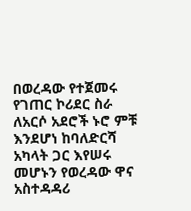በወረዳው የተጀመሩ የገጠር ኮሪደር ስራ ለአርሶ አደሮች ኑሮ ምቹ እንደሆነ ከባለድርሻ አካላት ጋር እየሠሩ መሆኑን የወረዳው ዋና አስተዳዳሪ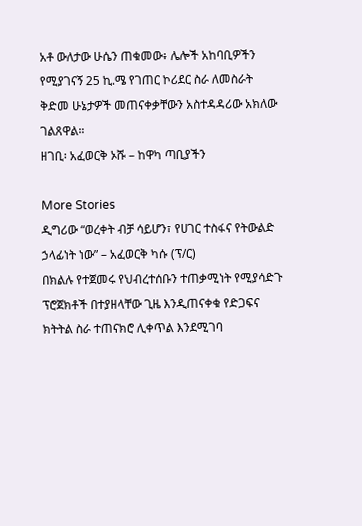አቶ ውለታው ሁሴን ጠቁመው፥ ሌሎች አከባቢዎችን የሚያገናኝ 25 ኪ.ሜ የገጠር ኮሪደር ስራ ለመስራት ቅድመ ሁኔታዎች መጠናቀቃቸውን አስተዳዳሪው አክለው ገልጸዋል።
ዘገቢ፡ አፈወርቅ ኦሹ – ከዋካ ጣቢያችን

More Stories
ዲግሪው “ወረቀት ብቻ ሳይሆን፣ የሀገር ተስፋና የትውልድ ኃላፊነት ነው” – አፈወርቅ ካሱ (ፕ/ር)
በክልሉ የተጀመሩ የህብረተሰቡን ተጠቃሚነት የሚያሳድጉ ፕሮጀክቶች በተያዘላቸው ጊዜ እንዲጠናቀቁ የድጋፍና ክትትል ስራ ተጠናክሮ ሊቀጥል እንደሚገባ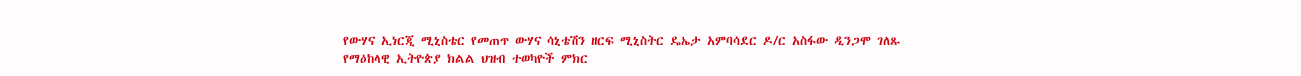የውሃና ኢነርጂ ሚኒስቴር የመጠጥ ውሃና ሳኒቴሽን ዘርፍ ሚኒስትር ዴኤታ አምባሳደር ዶ/ር አስፋው ዲንጋሞ ገለጹ
የማዕከላዊ ኢትዮጵያ ክልል ህዝብ ተወካዮች ምክር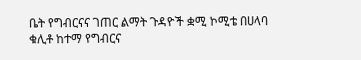ቤት የግብርናና ገጠር ልማት ጉዳዮች ቋሚ ኮሚቴ በሀላባ ቁሊቶ ከተማ የግብርና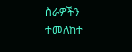ስራዎችን ተመለከተ